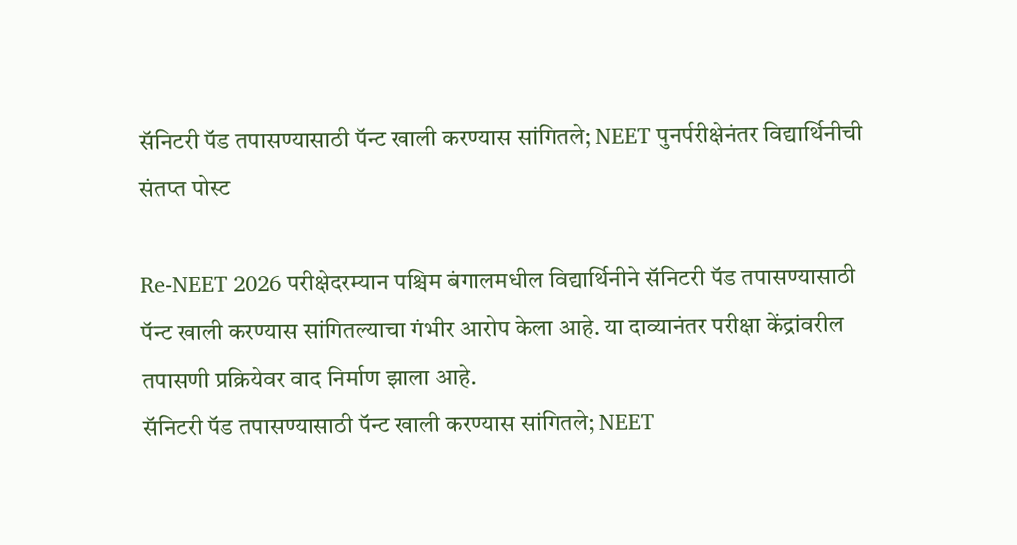सॅनिटरी पॅड तपासण्यासाठी पॅन्ट खाली करण्यास सांगितले; NEET पुनर्परीक्षेनंतर विद्यार्थिनीची संतप्त पोस्ट

Re-NEET 2026 परीक्षेदरम्यान पश्चिम बंगालमधील विद्यार्थिनीने सॅनिटरी पॅड तपासण्यासाठी पॅन्ट खाली करण्यास सांगितल्याचा गंभीर आरोप केला आहे. या दाव्यानंतर परीक्षा केंद्रांवरील तपासणी प्रक्रियेवर वाद निर्माण झाला आहे.
सॅनिटरी पॅड तपासण्यासाठी पॅन्ट खाली करण्यास सांगितले; NEET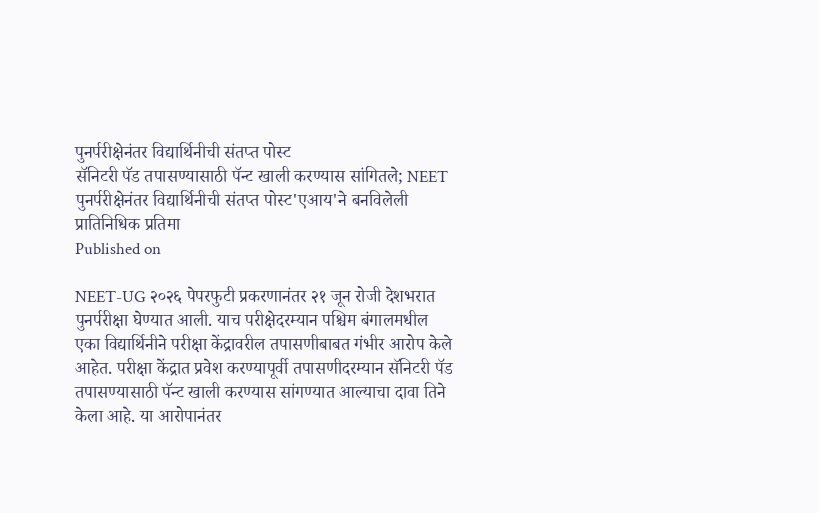पुनर्परीक्षेनंतर विद्यार्थिनीची संतप्त पोस्ट
सॅनिटरी पॅड तपासण्यासाठी पॅन्ट खाली करण्यास सांगितले; NEET पुनर्परीक्षेनंतर विद्यार्थिनीची संतप्त पोस्ट'एआय'ने बनविलेली प्रातिनिधिक प्रतिमा
Published on

NEET-UG २०२६ पेपरफुटी प्रकरणानंतर २१ जून रोजी देशभरात पुनर्परीक्षा घेण्यात आली. याच परीक्षेदरम्यान पश्चिम बंगालमधील एका विद्यार्थिनीने परीक्षा केंद्रावरील तपासणीबाबत गंभीर आरोप केले आहेत. परीक्षा केंद्रात प्रवेश करण्यापूर्वी तपासणीदरम्यान सॅनिटरी पॅड तपासण्यासाठी पॅन्ट खाली करण्यास सांगण्यात आल्याचा दावा तिने केला आहे. या आरोपानंतर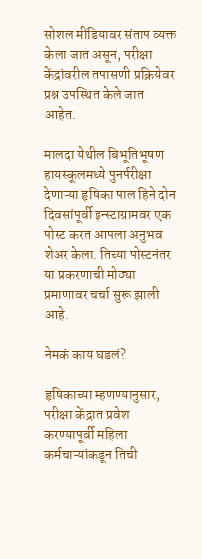सोशल मीडियावर संताप व्यक्त केला जात असून, परीक्षा केंद्रांवरील तपासणी प्रक्रियेवर प्रश्न उपस्थित केले जात आहेत.

मालदा येथील बिभूतिभूषण हायस्कूलमध्ये पुनर्परीक्षा देणाऱ्या हृषिका पाल हिने दोन दिवसांपूर्वी इन्स्टाग्रामवर एक पोस्ट करत आपला अनुभव शेअर केला. तिच्या पोस्टनंतर या प्रकरणाची मोठ्या प्रमाणावर चर्चा सुरू झाली आहे.

नेमकं काय घडलं?

हृषिकाच्या म्हणण्यानुसार, परीक्षा केंद्रात प्रवेश करण्यापूर्वी महिला कर्मचाऱ्यांकडून तिची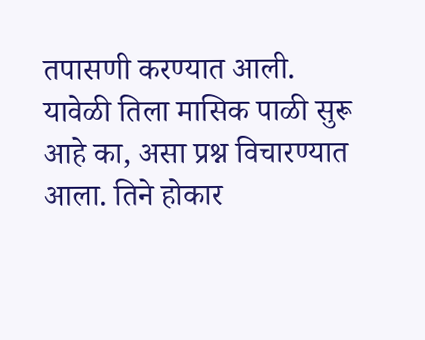तपासणी करण्यात आली. यावेळी तिला मासिक पाळी सुरू आहे का, असा प्रश्न विचारण्यात आला. तिने होकार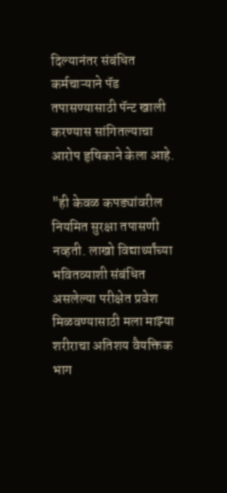दिल्यानंतर संबंधित कर्मचाऱ्याने पॅड तपासण्यासाठी पॅन्ट खाली करण्यास सांगितल्याचा आरोप हृषिकाने केला आहे.

"ही केवळ कपड्यांवरील नियमित सुरक्षा तपासणी नव्हती. लाखो विद्यार्थ्यांच्या भवितव्याशी संबंधित असलेल्या परीक्षेत प्रवेश मिळवण्यासाठी मला माझ्या शरीराचा अतिशय वैयक्तिक भाग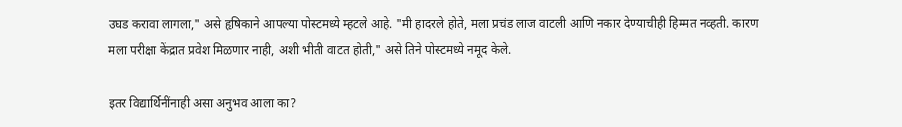उघड करावा लागला," असे हृषिकाने आपल्या पोस्टमध्ये म्हटले आहे. "मी हादरले होते, मला प्रचंड लाज वाटली आणि नकार देण्याचीही हिम्मत नव्हती. कारण मला परीक्षा केंद्रात प्रवेश मिळणार नाही, अशी भीती वाटत होती," असे तिने पोस्टमध्ये नमूद केले.

इतर विद्यार्थिनींनाही असा अनुभव आला का?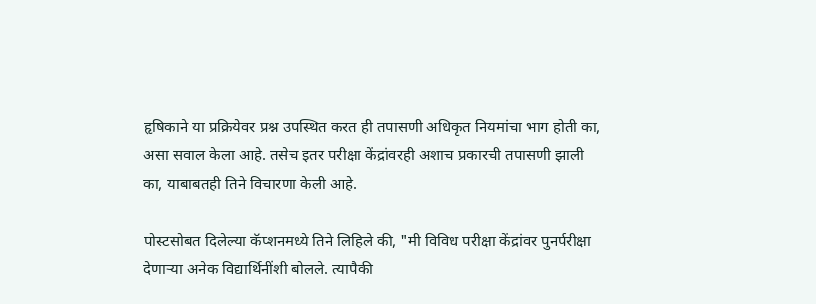हृषिकाने या प्रक्रियेवर प्रश्न उपस्थित करत ही तपासणी अधिकृत नियमांचा भाग होती का, असा सवाल केला आहे. तसेच इतर परीक्षा केंद्रांवरही अशाच प्रकारची तपासणी झाली का, याबाबतही तिने विचारणा केली आहे.

पोस्टसोबत दिलेल्या कॅप्शनमध्ये तिने लिहिले की, "मी विविध परीक्षा केंद्रांवर पुनर्परीक्षा देणाऱ्या अनेक विद्यार्थिनींशी बोलले. त्यापैकी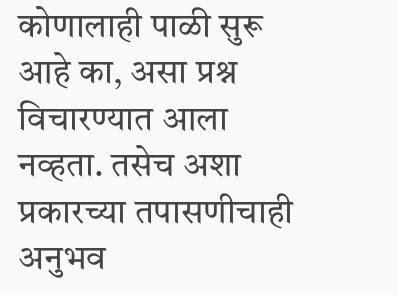कोणालाही पाळी सुरू आहे का, असा प्रश्न विचारण्यात आला नव्हता. तसेच अशा प्रकारच्या तपासणीचाही अनुभव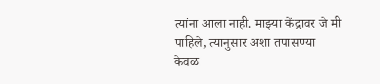त्यांना आला नाही. माझ्या केंद्रावर जे मी पाहिले, त्यानुसार अशा तपासण्या केवळ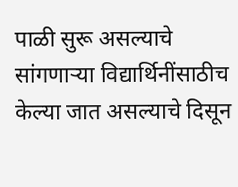पाळी सुरू असल्याचे सांगणाऱ्या विद्यार्थिनींसाठीच केल्या जात असल्याचे दिसून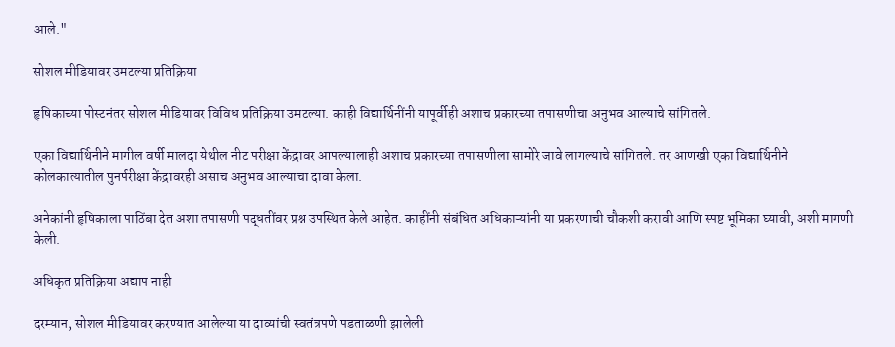आले."

सोशल मीडियावर उमटल्या प्रतिक्रिया

हृषिकाच्या पोस्टनंतर सोशल मीडियावर विविध प्रतिक्रिया उमटल्या. काही विद्यार्थिनींनी यापूर्वीही अशाच प्रकारच्या तपासणीचा अनुभव आल्याचे सांगितले.

एका विद्यार्थिनीने मागील वर्षी मालदा येथील नीट परीक्षा केंद्रावर आपल्यालाही अशाच प्रकारच्या तपासणीला सामोरे जावे लागल्याचे सांगितले. तर आणखी एका विद्यार्थिनीने कोलकात्यातील पुनर्परीक्षा केंद्रावरही असाच अनुभव आल्याचा दावा केला.

अनेकांनी हृषिकाला पाठिंबा देत अशा तपासणी पद्धतींवर प्रश्न उपस्थित केले आहेत. काहींनी संबंधित अधिकाऱ्यांनी या प्रकरणाची चौकशी करावी आणि स्पष्ट भूमिका घ्यावी, अशी मागणी केली.

अधिकृत प्रतिक्रिया अद्याप नाही

दरम्यान, सोशल मीडियावर करण्यात आलेल्या या दाव्यांची स्वतंत्रपणे पडताळणी झालेली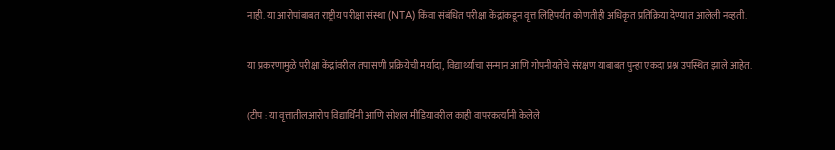नाही. या आरोपांबाबत राष्ट्रीय परीक्षा संस्था (NTA) किंवा संबंधित परीक्षा केंद्रांकडून वृत्त लिहिपर्यंत कोणतीही अधिकृत प्रतिक्रिया देण्यात आलेली नव्हती.

या प्रकरणामुळे परीक्षा केंद्रांवरील तपासणी प्रक्रियेची मर्यादा, विद्यार्थ्यांचा सन्मान आणि गोपनीयतेचे संरक्षण याबाबत पुन्हा एकदा प्रश्न उपस्थित झाले आहेत.

(टीप : या वृत्तातीलआरोप विद्यार्थिनी आणि सोशल मीडियावरील काही वापरकर्त्यांनी केलेले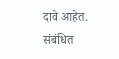दावे आहेत. संबंधित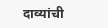दाव्यांची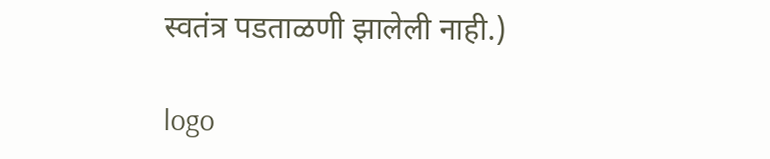स्वतंत्र पडताळणी झालेली नाही.)

logo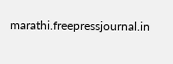marathi.freepressjournal.in